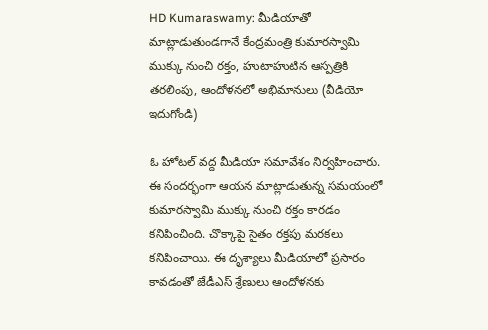HD Kumaraswamy: మీడియాతో మాట్లాడుతుండ‌గానే కేంద్ర‌మంత్రి కుమార‌స్వామి ముక్కు నుంచి ర‌క్తం, హుటాహుటిన ఆస్ప‌త్రికి త‌ర‌లింపు, ఆందోళ‌న‌లో అభిమానులు (వీడియో ఇదుగోండి)

ఓ హోటల్‌ వద్ద మీడియా సమావేశం నిర్వహించారు. ఈ సందర్భంగా ఆయన మాట్లాడుతున్న సమయంలో కుమారస్వామి ముక్కు నుంచి రక్తం కారడం కనిపించింది. చొక్కాపై సైతం రక్తపు మరకలు కనిపించాయి. ఈ దృశ్యాలు మీడియాలో ప్రసారం కావడంతో జేడీఎస్‌ శ్రేణులు ఆందోళనకు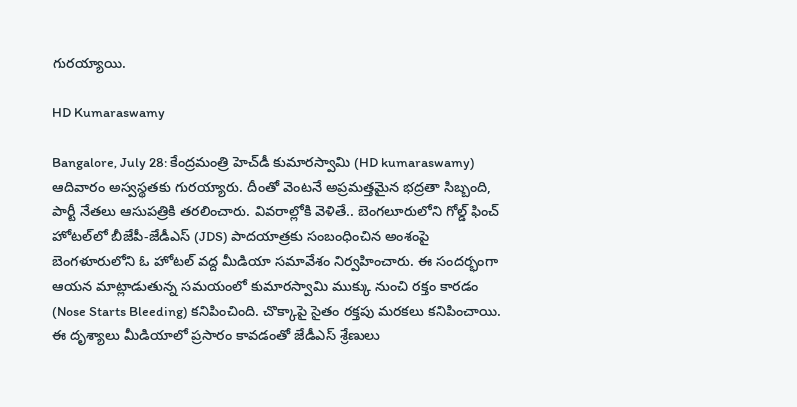గురయ్యాయి.

HD Kumaraswamy

Bangalore, July 28: కేంద్రమంత్రి హెచ్‌డీ కుమారస్వామి (HD kumaraswamy) ఆదివారం అస్వస్థతకు గురయ్యారు. దీంతో వెంటనే అప్రమత్తమైన భద్రతా సిబ్బంది, పార్టీ నేతలు ఆసుపత్రికి తరలించారు. వివరాల్లోకి వెళితే.. బెంగలూరులోని గోల్డ్‌ ఫించ్‌ హోటల్‌లో బీజేపీ-జేడీఎస్‌ (JDS) పాదయాత్రకు సంబంధించిన అంశంపై బెంగళూరులోని ఓ హోటల్‌ వద్ద మీడియా సమావేశం నిర్వహించారు. ఈ సందర్భంగా ఆయన మాట్లాడుతున్న సమయంలో కుమారస్వామి ముక్కు నుంచి రక్తం కారడం (Nose Starts Bleeding) కనిపించింది. చొక్కాపై సైతం రక్తపు మరకలు కనిపించాయి. ఈ దృశ్యాలు మీడియాలో ప్రసారం కావడంతో జేడీఎస్‌ శ్రేణులు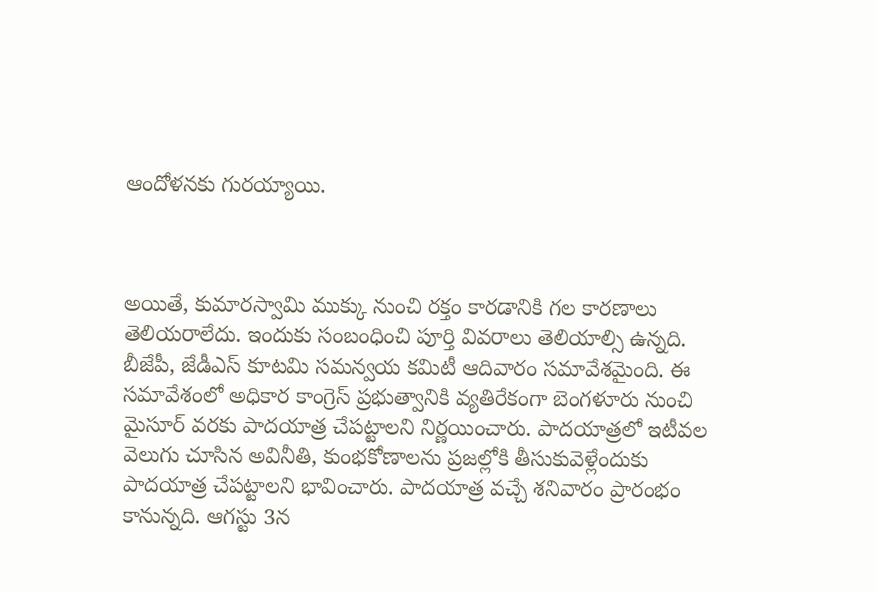ఆందోళనకు గురయ్యాయి.



అయితే, కుమారస్వామి ముక్కు నుంచి రక్తం కారడానికి గల కారణాలు తెలియరాలేదు. ఇందుకు సంబంధించి పూర్తి వివరాలు తెలియాల్సి ఉన్నది. బీజేపీ, జేడీఎస్‌ కూటమి సమన్వయ కమిటీ ఆదివారం సమావేశమైంది. ఈ సమావేశంలో అధికార కాంగ్రెస్‌ ప్రభుత్వానికి వ్యతిరేకంగా బెంగళూరు నుంచి మైసూర్‌ వరకు పాదయాత్ర చేపట్టాలని నిర్ణయించారు. పాదయాత్రలో ఇటీవల వెలుగు చూసిన అవినీతి, కుంభకోణాలను ప్రజల్లోకి తీసుకువెళ్లేందుకు పాదయాత్ర చేపట్టాలని భావించారు. పాదయాత్ర వచ్చే శనివారం ప్రారంభం కానున్నది. ఆగస్టు 3న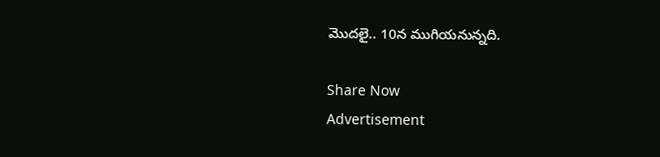మొదలై.. 10న ముగియనున్నది.

Share Now
Advertisement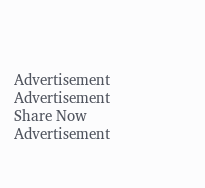Advertisement
Advertisement
Share Now
Advertisement